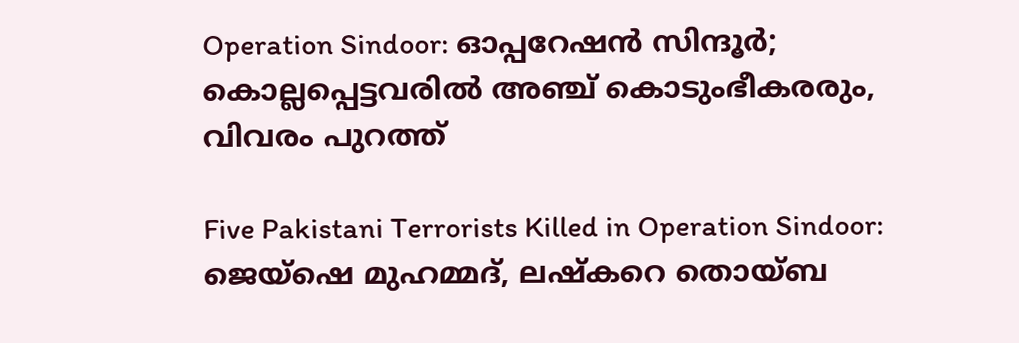Operation Sindoor: ഓപ്പറേഷൻ സിന്ദൂർ; കൊല്ലപ്പെട്ടവരിൽ അഞ്ച് കൊടുംഭീകരരും, വിവരം പുറത്ത്

Five Pakistani Terrorists Killed in Operation Sindoor: ജെയ്ഷെ മുഹമ്മദ്, ലഷ്കറെ തൊയ്ബ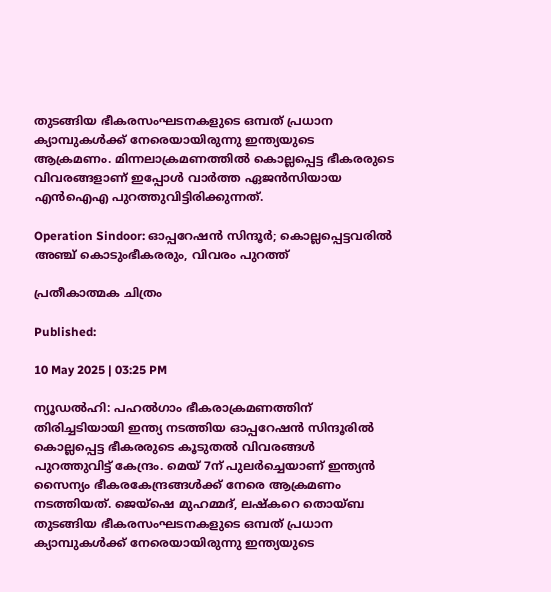തുടങ്ങിയ ഭീകരസംഘടനകളുടെ ഒമ്പത് പ്രധാന ക്യാമ്പുകൾക്ക് നേരെയായിരുന്നു ഇന്ത്യയുടെ ആക്രമണം. മിന്നലാക്രമണത്തിൽ കൊല്ലപ്പെട്ട ഭീകരരുടെ വിവരങ്ങളാണ് ഇപ്പോൾ വാർത്ത ഏജൻസിയായ എൻഐഎ പുറത്തുവിട്ടിരിക്കുന്നത്.

Operation Sindoor: ഓപ്പറേഷൻ സിന്ദൂർ; കൊല്ലപ്പെട്ടവരിൽ അഞ്ച് കൊടുംഭീകരരും, വിവരം പുറത്ത്

പ്രതീകാത്മക ചിത്രം

Published:

10 May 2025 | 03:25 PM

ന്യൂഡൽഹി: പഹൽഗാം ഭീകരാക്രമണത്തിന് തിരിച്ചടിയായി ഇന്ത്യ നടത്തിയ ഓപ്പറേഷൻ സിന്ദൂരിൽ കൊല്ലപ്പെട്ട ഭീകരരുടെ കൂടുതൽ വിവരങ്ങൾ പുറത്തുവിട്ട് കേന്ദ്രം. മെയ് 7ന് പുലർച്ചെയാണ് ഇന്ത്യൻ സൈന്യം ഭീകരകേന്ദ്രങ്ങൾക്ക് നേരെ ആക്രമണം നടത്തിയത്. ജെയ്ഷെ മുഹമ്മദ്, ലഷ്കറെ തൊയ്ബ തുടങ്ങിയ ഭീകരസംഘടനകളുടെ ഒമ്പത് പ്രധാന ക്യാമ്പുകൾക്ക് നേരെയായിരുന്നു ഇന്ത്യയുടെ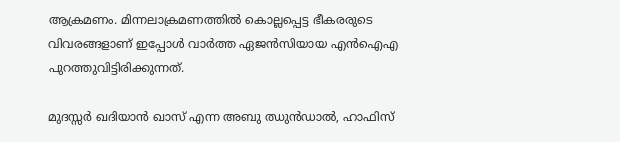ആക്രമണം. മിന്നലാക്രമണത്തിൽ കൊല്ലപ്പെട്ട ഭീകരരുടെ വിവരങ്ങളാണ് ഇപ്പോൾ വാർത്ത ഏജൻസിയായ എൻഐഎ പുറത്തുവിട്ടിരിക്കുന്നത്.

മുദസ്സർ ഖദിയാൻ ഖാസ് എന്ന അബു ഝുൻഡാൽ, ഹാഫിസ്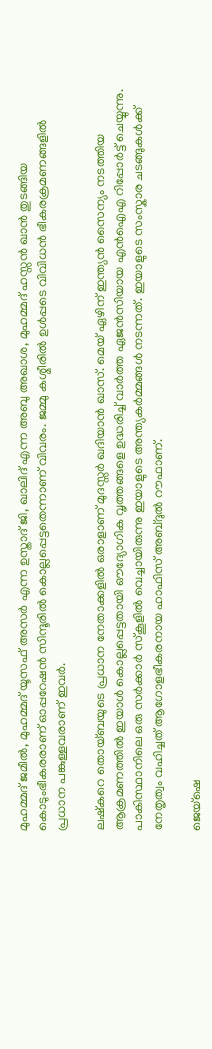മുഹമ്മദ് ജമീൽ, മുഹമ്മദ് യൂസഫ് അസർ എന്ന ഉസ്താദ് ജി, ഖാലിദ് എന്ന അബു അഖാശ, മുഹമ്മദ് ഹസ്സൻ ഖാൻ തുടങ്ങിയ കൊടുംഭീകരരാണ് ഓപ്പറേഷൻ സിന്ദൂരിൽ കൊല്ലപ്പെട്ടതെന്നാണ് വിവരം. ജമ്മു കശ്മീരിൽ ഉൾപ്പടെ വിവിധൻ ഭീകരക്രമണങ്ങളിൽ പ്രധാന പങ്കുള്ളവരാണ് ഇവർ.

ലഷ്കറെ തൊയ്‌ബയുടെ പ്രധാന നേതാക്കളിൽ ഒരാളാണ് മുദസ്സർ ഖദിയാൻ ഖാസ്. മെയ് ഏഴിന് ഇന്ത്യൻ സൈന്യം നടത്തിയ ആക്രമണത്തിൽ ഇയാൾ കൊല്ലപ്പെട്ടതായി ഔദ്യോഗിക വൃത്തങ്ങളെ ഉദ്ധരിച്ച് വാർത്ത ഏജൻസിയായ എൻഐഎ റിപ്പോർട്ട് ചെയ്യുന്നു. പാകിസ്ഥാനിലെ ഒരു സർക്കാർ സ്‌കൂളിൽ വെച്ചായിരുന്നു ഇയാളുടെ അന്ത്യകർമ്മങ്ങൾ നടന്നത്. ഇയാളുടെ സംസ്കാര ചടങ്ങുകൾക്ക് നേതൃത്വം വഹിച്ചത് ആഗോളഭീകരനായ ഹാഫിസ് അബ്ദുൽ റൗഫാണ്.

ജെയ്ഷെ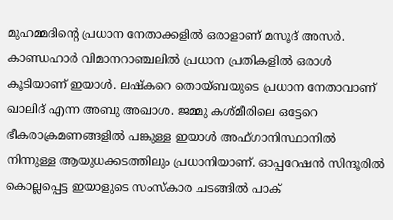മുഹമ്മദിന്റെ പ്രധാന നേതാക്കളിൽ ഒരാളാണ് മസൂദ് അസർ. കാണ്ഡഹാർ വിമാനറാഞ്ചലിൽ പ്രധാന പ്രതികളിൽ ഒരാൾ കൂടിയാണ് ഇയാൾ. ലഷ്കറെ തൊയ്‌ബയുടെ പ്രധാന നേതാവാണ് ഖാലിദ് എന്ന അബു അഖാശ. ജമ്മു കശ്മീരിലെ ഒട്ടേറെ ഭീകരാക്രമണങ്ങളിൽ പങ്കുള്ള ഇയാൾ അഫ്ഗാനിസ്ഥാനിൽ നിന്നുള്ള ആയുധക്കടത്തിലും പ്രധാനിയാണ്. ഓപ്പറേഷൻ സിന്ദൂരിൽ കൊല്ലപ്പെട്ട ഇയാളുടെ സംസ്കാര ചടങ്ങിൽ പാക്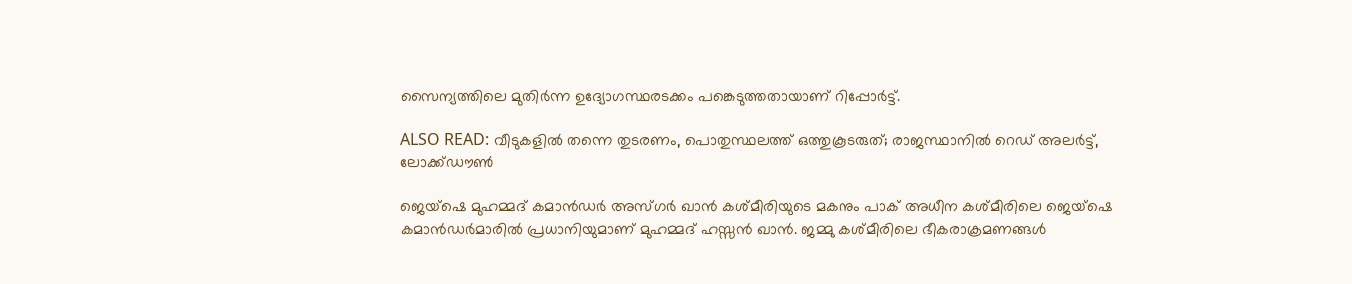സൈന്യത്തിലെ മുതിർന്ന ഉദ്യോഗസ്ഥരടക്കം പങ്കെടുത്തതായാണ് റിപ്പോർട്ട്.

ALSO READ: വീടുകളിൽ തന്നെ തുടരണം, പൊതുസ്ഥലത്ത് ഒത്തുകൂടരുത്; രാജസ്ഥാനിൽ റെഡ് അലർട്ട്, ലോക്ക്ഡൗൺ

ജെയ്ഷെ മുഹമ്മദ് കമാൻഡർ അസ്ഗർ ഖാൻ കശ്മീരിയുടെ മകനും പാക് അധീന കശ്മീരിലെ ജെയ്ഷെ കമാൻഡർമാരിൽ പ്രധാനിയുമാണ് മുഹമ്മദ് ഹസ്സൻ ഖാൻ. ജമ്മു കശ്മീരിലെ ഭീകരാക്രമണങ്ങൾ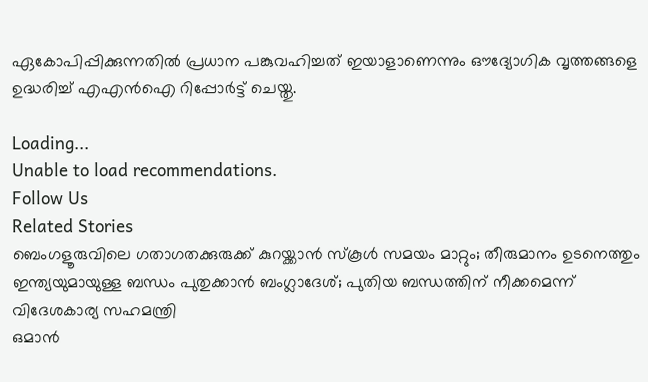ഏകോപിപ്പിക്കുന്നതിൽ പ്രധാന പങ്കുവഹിച്ചത് ഇയാളാണെന്നും ഔദ്യോഗിക വൃത്തങ്ങളെ ഉദ്ധരിച്ച് എഎൻഐ റിപ്പോർട്ട് ചെയ്തു.

Loading...
Unable to load recommendations.
Follow Us
Related Stories
ബെംഗളൂരുവിലെ ഗതാഗതക്കുരുക്ക് കുറയ്ക്കാന്‍ സ്‌കൂള്‍ സമയം മാറ്റും; തീരുമാനം ഉടനെത്തും
ഇന്ത്യയുമായുള്ള ബന്ധം പുതുക്കാൻ ബംഗ്ലാദേശ്; പുതിയ ബന്ധത്തിന് നീക്കമെന്ന് വിദേശകാര്യ സഹമന്ത്രി
ഒമാൻ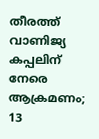തീരത്ത് വാണിജ്യ കപ്പലിന് നേരെ ആക്രമണം; 13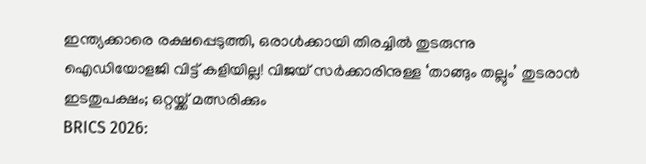ഇന്ത്യക്കാരെ രക്ഷപ്പെടുത്തി, ഒരാൾക്കായി തിരച്ചിൽ തുടരുന്നു
ഐഡിയോളജി വിട്ട് കളിയില്ല! വിജയ് സർക്കാരിനുള്ള ‘താങ്ങും തല്ലും’ തുടരാൻ ഇടതുപക്ഷം; ഒറ്റയ്ക്ക് മത്സരിക്കും
BRICS 2026: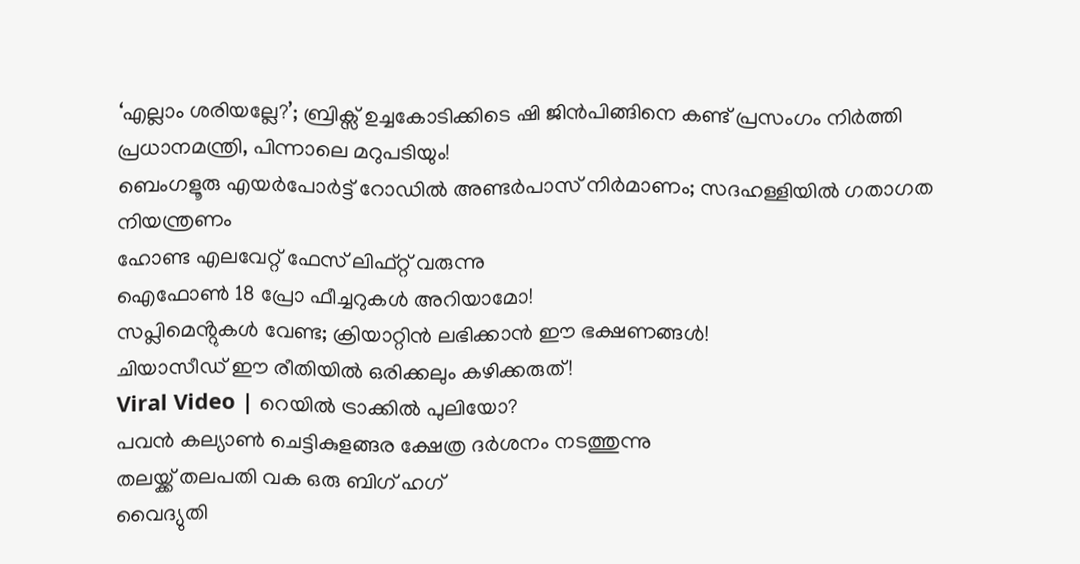‘എല്ലാം ശരിയല്ലേ?’; ബ്രിക്സ് ഉച്ചകോടിക്കിടെ ഷി ജിൻപിങ്ങിനെ കണ്ട് പ്രസംഗം നിർത്തി പ്രധാനമന്ത്രി, പിന്നാലെ മറുപടിയും!
ബെംഗളൂരു എയര്‍പോര്‍ട്ട് റോഡില്‍ അണ്ടര്‍പാസ് നിര്‍മാണം; സദഹള്ളിയില്‍ ഗതാഗത നിയന്ത്രണം
ഹോണ്ട എലവേറ്റ് ഫേസ് ലിഫ്റ്റ് വരുന്നു
ഐഫോൺ 18 പ്രോ ഫീച്ചറുകൾ അ‌റിയാമോ!
സപ്ലിമെൻ്റുകൾ വേണ്ട; ക്രിയാറ്റിൻ ലഭിക്കാൻ ഈ ഭക്ഷണങ്ങൾ!
ചിയാസീഡ് ഈ രീതിയിൽ ഒരിക്കലും കഴിക്കരുത്!
Viral Video | റെയിൽ ട്രാക്കിൽ പുലിയോ?
പവൻ കല്യാൺ ചെട്ടികുളങ്ങര ക്ഷേത്ര ദർശനം നടത്തുന്നു
തലയ്ക്ക് തലപതി വക ഒരു ബിഗ് ഹഗ്
വൈദ്യുതി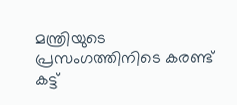മന്ത്രിയുടെ പ്രസംഗത്തിനിടെ കരണ്ട് കട്ട്